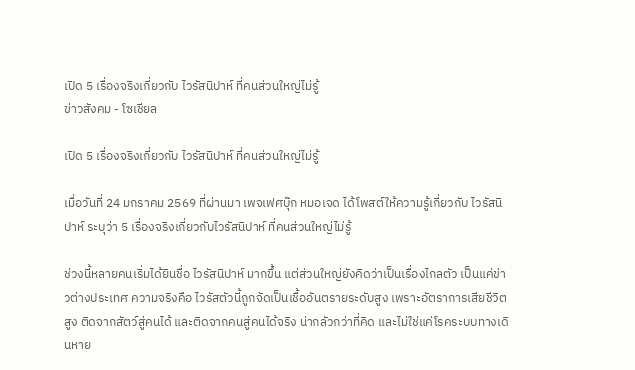เปิด 5 เรื่องจริงเกี่ยวกับ ไวรัสนิปาห์ ที่คนส่วนใหญ่ไม่รู้
ข่าวสังคม - โซเชียล

เปิด 5 เรื่องจริงเกี่ยวกับ ไวรัสนิปาห์ ที่คนส่วนใหญ่ไม่รู้

เมื่อวันที่ 24 มกราคม 2569 ที่ผ่านมา เพจเฟศบุ๊ก หมอเจด ได้โพสต์ให้ความรู้เกี่ยวกับ ไวรัสนิปาห์ ระบุว่า 5 เรื่องจริงเกี่ยวกับไวรัสนิปาห์ ที่คนส่วนใหญ่ไม่รู้

ช่วงนี้หลายคนเริ่มได้ยินชื่อ ไวรัสนิปาห์ มากขึ้น แต่ส่วนใหญ่ยังคิดว่าเป็นเรื่องไกลตัว เป็นแค่ข่าวต่างประเทศ ความจริงคือ ไวรัสตัวนี้ถูกจัดเป็นเชื้ออันตรายระดับสูง เพราะอัตราการเสียชีวิตสูง ติดจากสัตว์สู่คนได้ และติดจากคนสู่คนได้จริง น่ากลัวกว่าที่คิด และไม่ใช่แค่โรคระบบทางเดินหาย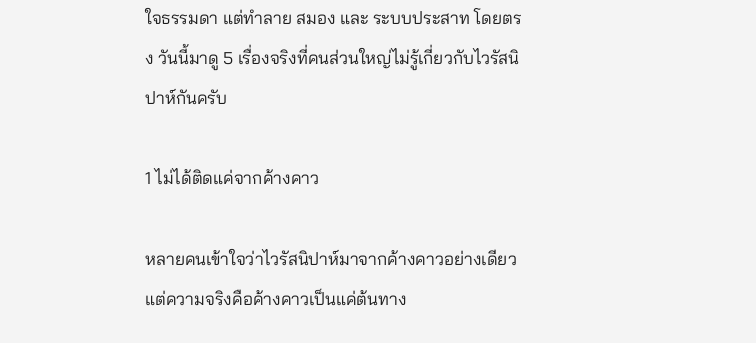ใจธรรมดา แต่ทำลาย สมอง และ ระบบประสาท โดยตรง วันนี้มาดู 5 เรื่องจริงที่คนส่วนใหญ่ไม่รู้เกี่ยวกับไวรัสนิปาห์กันครับ

1 ไม่ได้ติดแค่จากค้างคาว

หลายคนเข้าใจว่าไวรัสนิปาห์มาจากค้างคาวอย่างเดียว แต่ความจริงคือค้างคาวเป็นแค่ต้นทาง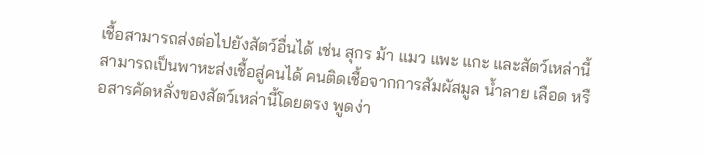เชื้อสามารถส่งต่อไปยังสัตว์อื่นได้ เช่น สุกร ม้า แมว แพะ แกะ และสัตว์เหล่านี้สามารถเป็นพาหะส่งเชื้อสู่คนได้ คนติดเชื้อจากการสัมผัสมูล น้ำลาย เลือด หรือสารคัดหลั่งของสัตว์เหล่านี้โดยตรง พูดง่า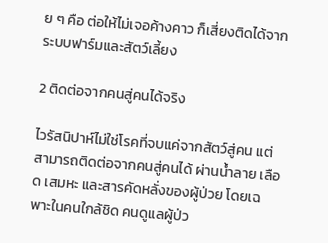ย ๆ คือ ต่อให้ไม่เจอค้างคาว ก็เสี่ยงติดได้จากระบบฟาร์มและสัตว์เลี้ยง

2 ติดต่อจากคนสู่คนได้จริง

ไวรัสนิปาห์ไม่ใช่โรคที่จบแค่จากสัตว์สู่คน แต่สามารถติดต่อจากคนสู่คนได้ ผ่านน้ำลาย เลือด เสมหะ และสารคัดหลั่งของผู้ป่วย โดยเฉพาะในคนใกล้ชิด คนดูแลผู้ป่ว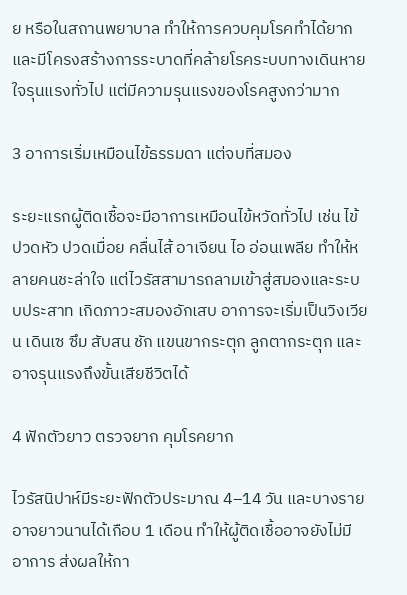ย หรือในสถานพยาบาล ทำให้การควบคุมโรคทำได้ยาก และมีโครงสร้างการระบาดที่คล้ายโรคระบบทางเดินหายใจรุนแรงทั่วไป แต่มีความรุนแรงของโรคสูงกว่ามาก

3 อาการเริ่มเหมือนไข้ธรรมดา แต่จบที่สมอง

ระยะแรกผู้ติดเชื้อจะมีอาการเหมือนไข้หวัดทั่วไป เช่น ไข้ ปวดหัว ปวดเมื่อย คลื่นไส้ อาเจียน ไอ อ่อนเพลีย ทำให้หลายคนชะล่าใจ แต่ไวรัสสามารถลามเข้าสู่สมองและระบบประสาท เกิดภาวะสมองอักเสบ อาการจะเริ่มเป็นวิงเวียน เดินเซ ซึม สับสน ชัก แขนขากระตุก ลูกตากระตุก และอาจรุนแรงถึงขั้นเสียชีวิตได้

4 ฟักตัวยาว ตรวจยาก คุมโรคยาก

ไวรัสนิปาห์มีระยะฟักตัวประมาณ 4–14 วัน และบางรายอาจยาวนานได้เกือบ 1 เดือน ทำให้ผู้ติดเชื้ออาจยังไม่มีอาการ ส่งผลให้กา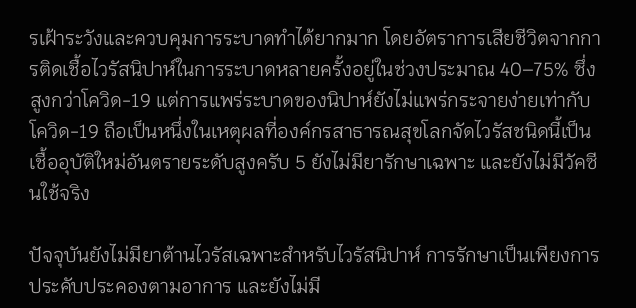รเฝ้าระวังและควบคุมการระบาดทำได้ยากมาก โดยอัตราการเสียชีวิตจากการติดเชื้อไวรัสนิปาห์ในการระบาดหลายครั้งอยู่ในช่วงประมาณ 40–75% ซึ่งสูงกว่าโควิด-19 แต่การแพร่ระบาดของนิปาห์ยังไม่แพร่กระจายง่ายเท่ากับโควิด-19 ถือเป็นหนึ่งในเหตุผลที่องค์กรสาธารณสุขโลกจัดไวรัสชนิดนี้เป็นเชื้ออุบัติใหม่อันตรายระดับสูงครับ 5 ยังไม่มียารักษาเฉพาะ และยังไม่มีวัคซีนใช้จริง

ปัจจุบันยังไม่มียาต้านไวรัสเฉพาะสำหรับไวรัสนิปาห์ การรักษาเป็นเพียงการประคับประคองตามอาการ และยังไม่มี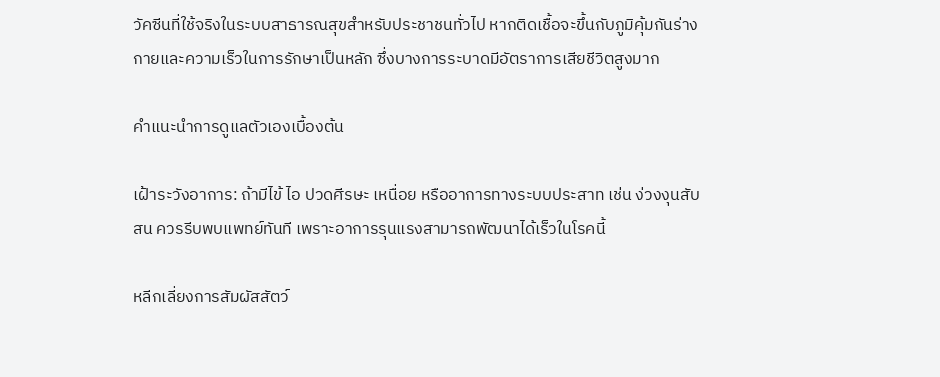วัคซีนที่ใช้จริงในระบบสาธารณสุขสำหรับประชาชนทั่วไป หากติดเชื้อจะขึ้นกับภูมิคุ้มกันร่างกายและความเร็วในการรักษาเป็นหลัก ซึ่งบางการระบาดมีอัตราการเสียชีวิตสูงมาก

คำแนะนำการดูแลตัวเองเบื้องต้น

เฝ้าระวังอาการ: ถ้ามีไข้ ไอ ปวดศีรษะ เหนื่อย หรืออาการทางระบบประสาท เช่น ง่วงงุนสับสน ควรรีบพบแพทย์ทันที เพราะอาการรุนแรงสามารถพัฒนาได้เร็วในโรคนี้

หลีกเลี่ยงการสัมผัสสัตว์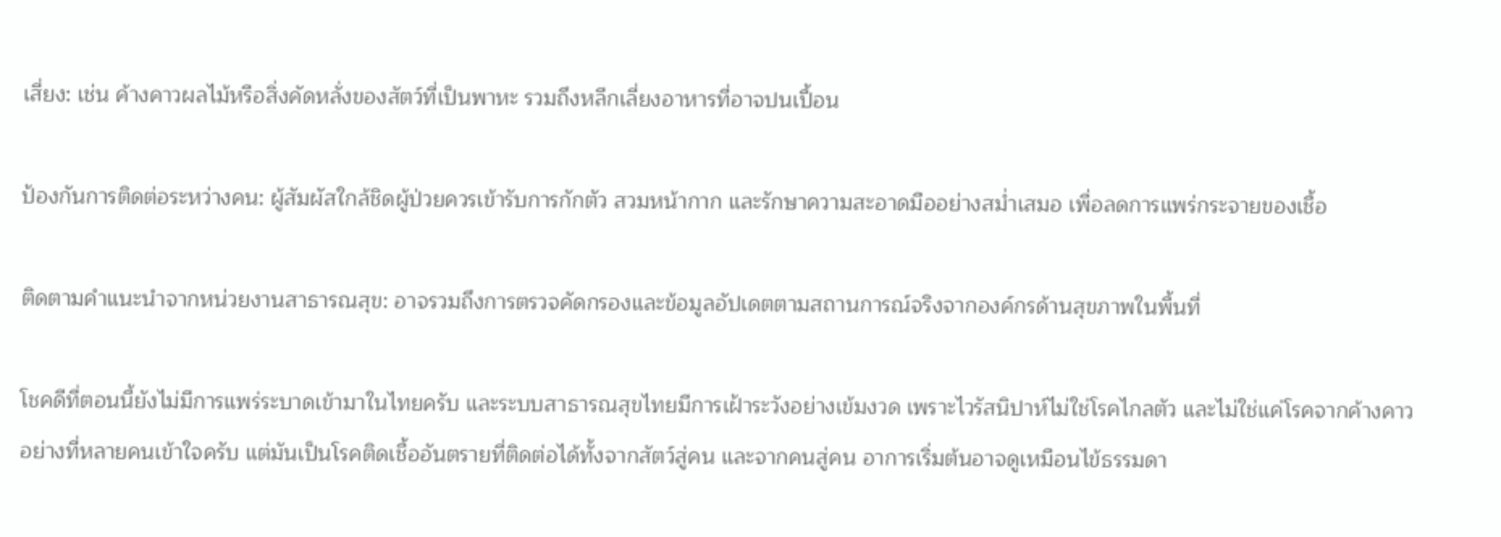เสี่ยง: เช่น ค้างคาวผลไม้หรือสิ่งคัดหลั่งของสัตว์ที่เป็นพาหะ รวมถึงหลีกเลี่ยงอาหารที่อาจปนเปื้อน

ป้องกันการติดต่อระหว่างคน: ผู้สัมผัสใกล้ชิดผู้ป่วยควรเข้ารับการกักตัว สวมหน้ากาก และรักษาความสะอาดมืออย่างสม่ำเสมอ เพื่อลดการแพร่กระจายของเชื้อ

ติดตามคำแนะนำจากหน่วยงานสาธารณสุข: อาจรวมถึงการตรวจคัดกรองและข้อมูลอัปเดตตามสถานการณ์จริงจากองค์กรด้านสุขภาพในพื้นที่

โชคดีที่ตอนนี้ยังไม่มีการแพร่ระบาดเข้ามาในไทยครับ และระบบสาธารณสุขไทยมีการเฝ้าระวังอย่างเข้มงวด เพราะไวรัสนิปาห์ไม่ใช่โรคไกลตัว และไม่ใช่แค่โรคจากค้างคาวอย่างที่หลายคนเข้าใจครับ แต่มันเป็นโรคติดเชื้ออันตรายที่ติดต่อได้ทั้งจากสัตว์สู่คน และจากคนสู่คน อาการเริ่มต้นอาจดูเหมือนไข้ธรรมดา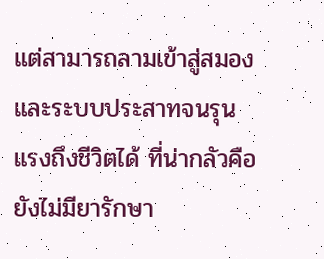แต่สามารถลามเข้าสู่สมองและระบบประสาทจนรุนแรงถึงชีวิตได้ ที่น่ากลัวคือยังไม่มียารักษา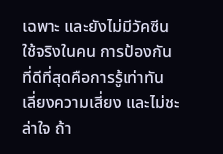เฉพาะ และยังไม่มีวัคซีนใช้จริงในคน การป้องกันที่ดีที่สุดคือการรู้เท่าทัน เลี่ยงความเสี่ยง และไม่ชะล่าใจ ถ้า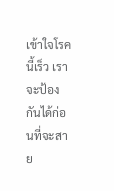เข้าใจโรคนี้เร็ว เราจะป้องกันได้ก่อนที่จะสาย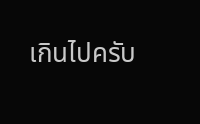เกินไปครับ